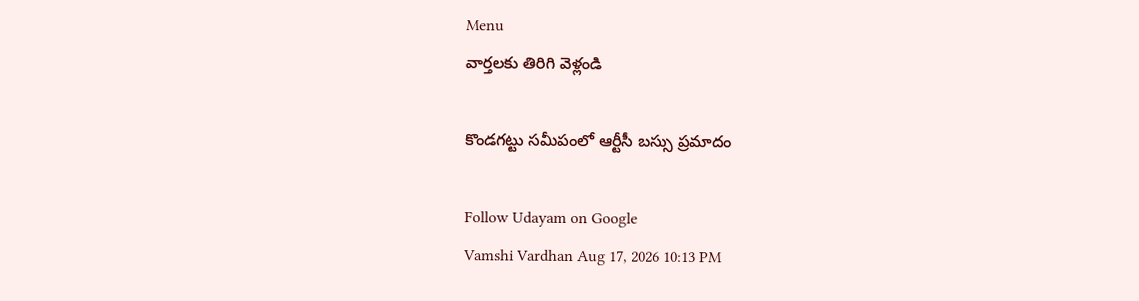Menu
వార్తలకు తిరిగి వెళ్లండి

కొండగట్టు సమీపంలో ఆర్టీసీ బస్సు ప్రమాదం

Follow Udayam on Google
Vamshi Vardhan Aug 17, 2026 10:13 PM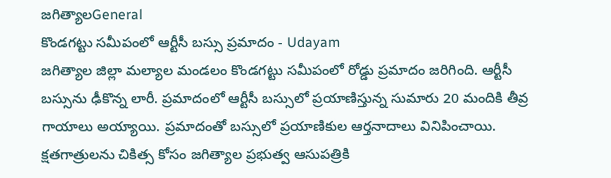జగిత్యాలGeneral
కొండగట్టు సమీపంలో ఆర్టీసీ బస్సు ప్రమాదం - Udayam
జగిత్యాల జిల్లా మల్యాల మండలం కొండగట్టు సమీపంలో రోడ్డు ప్రమాదం జరిగింది. ఆర్టీసీ బస్సును ఢీకొన్న లారీ. ప్రమాదంలో ఆర్టీసీ బస్సులో ప్రయాణిస్తున్న సుమారు 20 మందికి తీవ్ర గాయాలు అయ్యాయి. ప్రమాదంతో బస్సులో ప్రయాణికుల ఆర్తనాదాలు వినిపించాయి. క్షతగాత్రులను చికిత్స కోసం జగిత్యాల ప్రభుత్వ ఆసుపత్రికి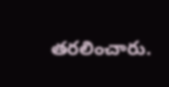తరలించారు.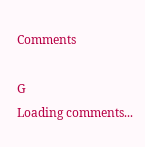Comments

G
Loading comments...